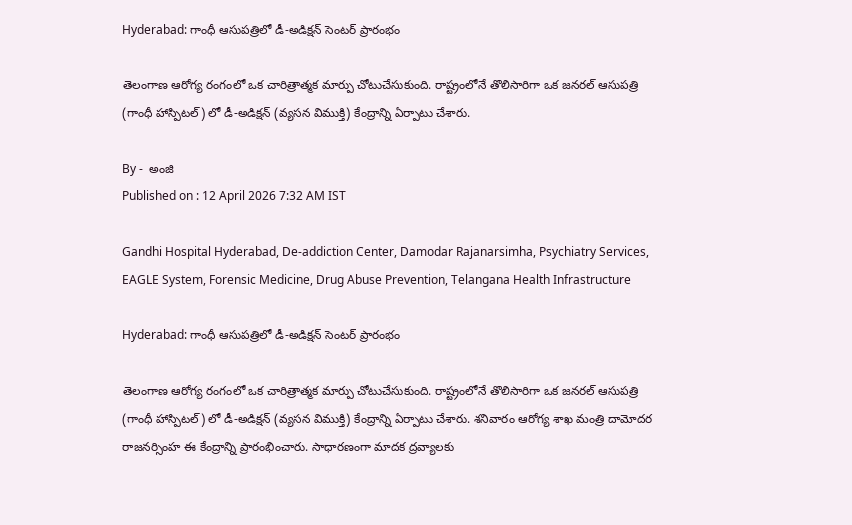Hyderabad: గాంధీ ఆసుపత్రిలో డీ-అడిక్షన్ సెంటర్ ప్రారంభం

తెలంగాణ ఆరోగ్య రంగంలో ఒక చారిత్రాత్మక మార్పు చోటుచేసుకుంది. రాష్ట్రంలోనే తొలిసారిగా ఒక జనరల్ ఆసుపత్రి (గాంధీ హాస్పిటల్) లో డీ-అడిక్షన్ (వ్యసన విముక్తి) కేంద్రాన్ని ఏర్పాటు చేశారు.

By -  అంజి
Published on : 12 April 2026 7:32 AM IST

Gandhi Hospital Hyderabad, De-addiction Center, Damodar Rajanarsimha, Psychiatry Services, EAGLE System, Forensic Medicine, Drug Abuse Prevention, Telangana Health Infrastructure

Hyderabad: గాంధీ ఆసుపత్రిలో డీ-అడిక్షన్ సెంటర్ ప్రారంభం

తెలంగాణ ఆరోగ్య రంగంలో ఒక చారిత్రాత్మక మార్పు చోటుచేసుకుంది. రాష్ట్రంలోనే తొలిసారిగా ఒక జనరల్ ఆసుపత్రి (గాంధీ హాస్పిటల్) లో డీ-అడిక్షన్ (వ్యసన విముక్తి) కేంద్రాన్ని ఏర్పాటు చేశారు. శనివారం ఆరోగ్య శాఖ మంత్రి దామోదర రాజనర్సింహ ఈ కేంద్రాన్ని ప్రారంభించారు. సాధారణంగా మాదక ద్రవ్యాలకు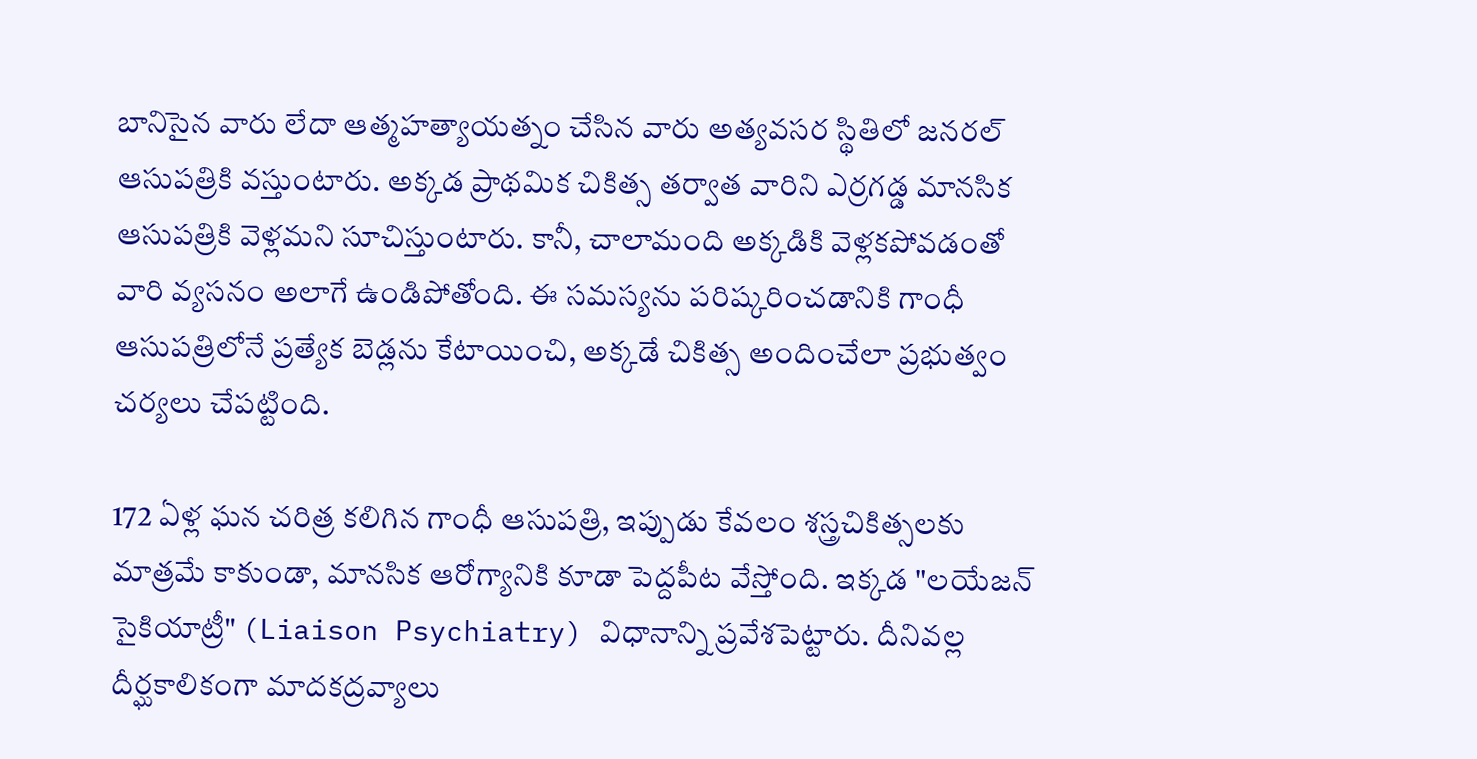బానిసైన వారు లేదా ఆత్మహత్యాయత్నం చేసిన వారు అత్యవసర స్థితిలో జనరల్ ఆసుపత్రికి వస్తుంటారు. అక్కడ ప్రాథమిక చికిత్స తర్వాత వారిని ఎర్రగడ్డ మానసిక ఆసుపత్రికి వెళ్లమని సూచిస్తుంటారు. కానీ, చాలామంది అక్కడికి వెళ్లకపోవడంతో వారి వ్యసనం అలాగే ఉండిపోతోంది. ఈ సమస్యను పరిష్కరించడానికి గాంధీ ఆసుపత్రిలోనే ప్రత్యేక బెడ్లను కేటాయించి, అక్కడే చికిత్స అందించేలా ప్రభుత్వం చర్యలు చేపట్టింది.

172 ఏళ్ల ఘన చరిత్ర కలిగిన గాంధీ ఆసుపత్రి, ఇప్పుడు కేవలం శస్త్రచికిత్సలకు మాత్రమే కాకుండా, మానసిక ఆరోగ్యానికి కూడా పెద్దపీట వేస్తోంది. ఇక్కడ "లయేజన్ సైకియాట్రీ" (Liaison Psychiatry) విధానాన్ని ప్రవేశపెట్టారు. దీనివల్ల దీర్ఘకాలికంగా మాదకద్రవ్యాలు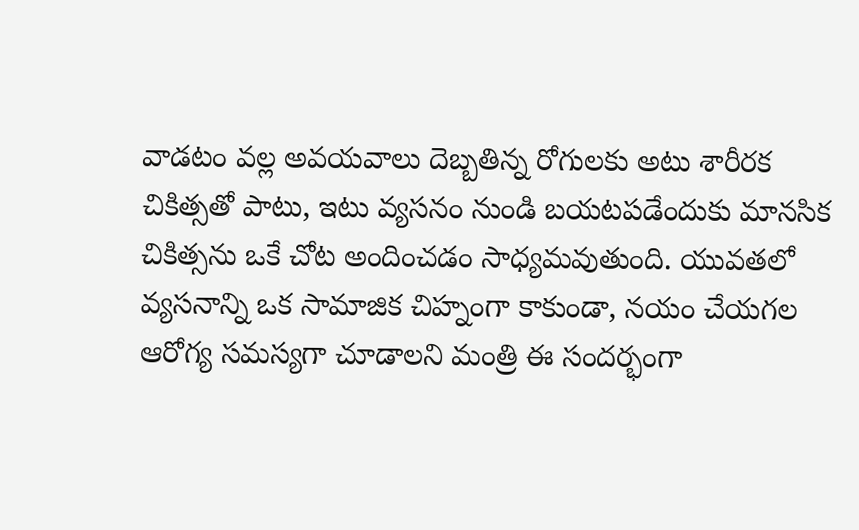వాడటం వల్ల అవయవాలు దెబ్బతిన్న రోగులకు అటు శారీరక చికిత్సతో పాటు, ఇటు వ్యసనం నుండి బయటపడేందుకు మానసిక చికిత్సను ఒకే చోట అందించడం సాధ్యమవుతుంది. యువతలో వ్యసనాన్ని ఒక సామాజిక చిహ్నంగా కాకుండా, నయం చేయగల ఆరోగ్య సమస్యగా చూడాలని మంత్రి ఈ సందర్భంగా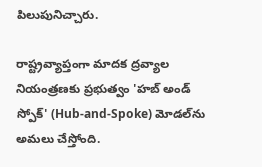పిలుపునిచ్చారు.

రాష్ట్రవ్యాప్తంగా మాదక ద్రవ్యాల నియంత్రణకు ప్రభుత్వం 'హబ్ అండ్ స్పోక్' (Hub-and-Spoke) మోడల్‌ను అమలు చేస్తోంది.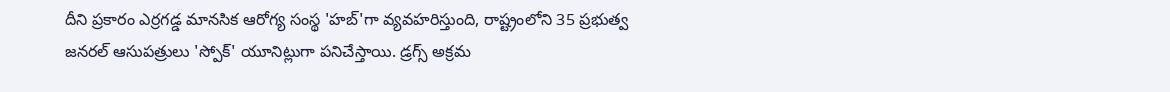దీని ప్రకారం ఎర్రగడ్డ మానసిక ఆరోగ్య సంస్థ 'హబ్'గా వ్యవహరిస్తుంది, రాష్ట్రంలోని 35 ప్రభుత్వ జనరల్ ఆసుపత్రులు 'స్పోక్' యూనిట్లుగా పనిచేస్తాయి. డ్రగ్స్ అక్రమ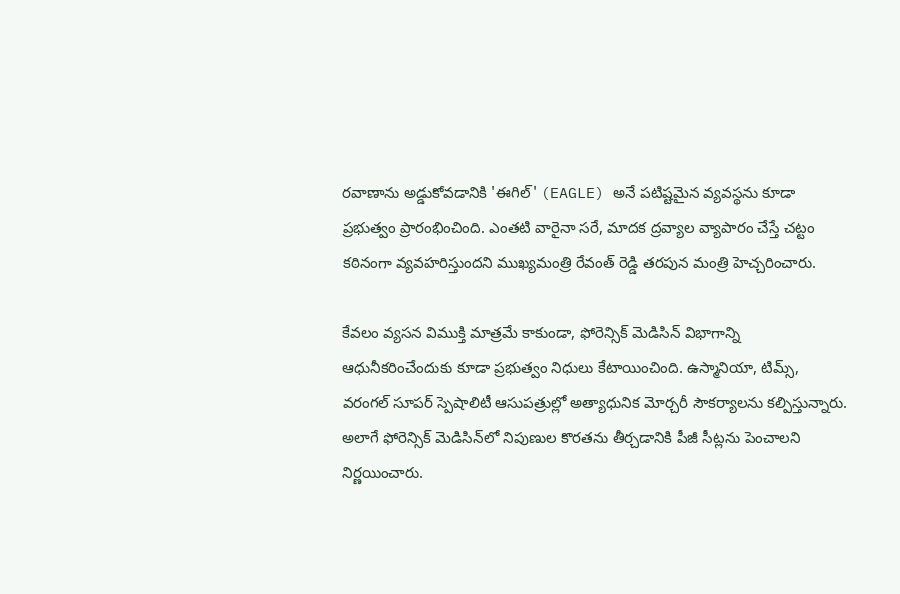రవాణాను అడ్డుకోవడానికి 'ఈగిల్' (EAGLE) అనే పటిష్టమైన వ్యవస్థను కూడా ప్రభుత్వం ప్రారంభించింది. ఎంతటి వారైనా సరే, మాదక ద్రవ్యాల వ్యాపారం చేస్తే చట్టం కఠినంగా వ్యవహరిస్తుందని ముఖ్యమంత్రి రేవంత్ రెడ్డి తరపున మంత్రి హెచ్చరించారు.

కేవలం వ్యసన విముక్తి మాత్రమే కాకుండా, ఫోరెన్సిక్ మెడిసిన్ విభాగాన్ని ఆధునీకరించేందుకు కూడా ప్రభుత్వం నిధులు కేటాయించింది. ఉస్మానియా, టిమ్స్, వరంగల్ సూపర్ స్పెషాలిటీ ఆసుపత్రుల్లో అత్యాధునిక మోర్చరీ సౌకర్యాలను కల్పిస్తున్నారు. అలాగే ఫోరెన్సిక్ మెడిసిన్‌లో నిపుణుల కొరతను తీర్చడానికి పీజీ సీట్లను పెంచాలని నిర్ణయించారు.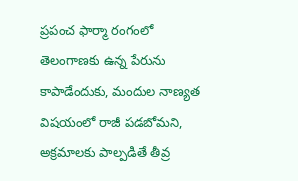ప్రపంచ ఫార్మా రంగంలో తెలంగాణకు ఉన్న పేరును కాపాడేందుకు, మందుల నాణ్యత విషయంలో రాజీ పడబోమని, అక్రమాలకు పాల్పడితే తీవ్ర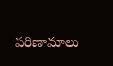పరిణామాలు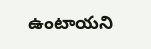ఉంటాయని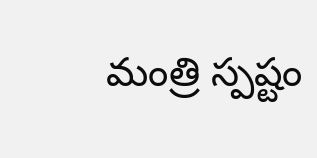మంత్రి స్పష్టం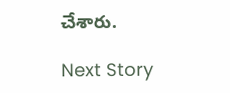చేశారు.

Next Story